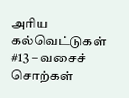அரிய கல்வெட்டுகள் #13 – வசைச் சொற்கள்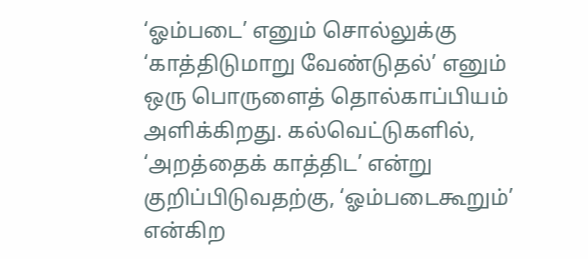‘ஓம்படை’ எனும் சொல்லுக்கு ‘காத்திடுமாறு வேண்டுதல்’ எனும் ஒரு பொருளைத் தொல்காப்பியம் அளிக்கிறது. கல்வெட்டுகளில், ‘அறத்தைக் காத்திட’ என்று குறிப்பிடுவதற்கு, ‘ஓம்படைகூறும்’ என்கிற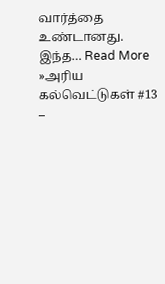வார்த்தை உண்டானது. இந்த… Read More »அரிய கல்வெட்டுகள் #13 –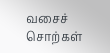வசைச் சொற்கள்